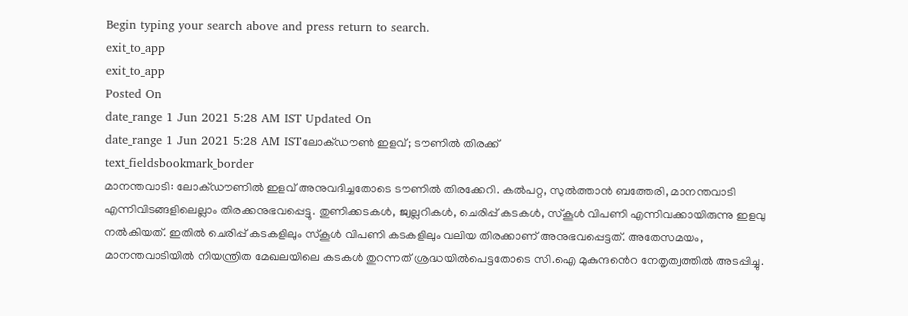Begin typing your search above and press return to search.
exit_to_app
exit_to_app
Posted On
date_range 1 Jun 2021 5:28 AM IST Updated On
date_range 1 Jun 2021 5:28 AM ISTലോക്ഡൗൺ ഇളവ്; ടൗണിൽ തിരക്ക്
text_fieldsbookmark_border
മാനന്തവാടി: ലോക്ഡൗണിൽ ഇളവ് അനുവദിച്ചതോടെ ടൗണിൽ തിരക്കേറി. കൽപറ്റ, സുൽത്താൻ ബത്തേരി, മാനന്തവാടി എന്നിവിടങ്ങളിലെല്ലാം തിരക്കനുഭവപ്പെട്ടു. തുണിക്കടകൾ, ജ്വല്ലറികൾ, ചെരിപ്പ് കടകൾ, സ്കൂൾ വിപണി എന്നിവക്കായിരുന്നു ഇളവു നൽകിയത്. ഇതിൽ ചെരിപ്പ് കടകളിലും സ്കൂൾ വിപണി കടകളിലും വലിയ തിരക്കാണ് അനുഭവപ്പെട്ടത്. അതേസമയം, മാനന്തവാടിയിൽ നിയന്ത്രിത മേഖലയിലെ കടകൾ തുറന്നത് ശ്രദ്ധയിൽപെട്ടതോടെ സി.ഐ മുകുന്ദൻെറ നേതൃത്വത്തിൽ അടപ്പിച്ചു.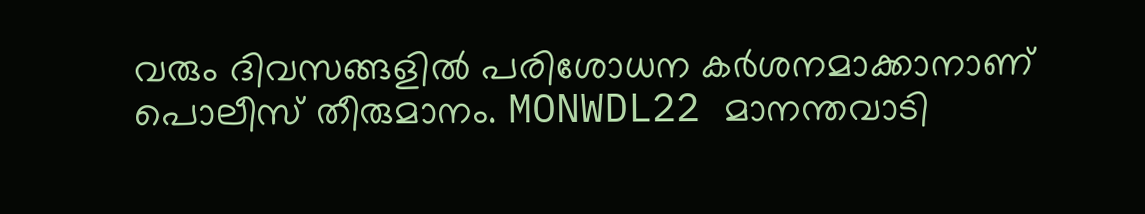വരും ദിവസങ്ങളിൽ പരിശോധന കർശനമാക്കാനാണ് പൊലീസ് തീരുമാനം. MONWDL22 മാനന്തവാടി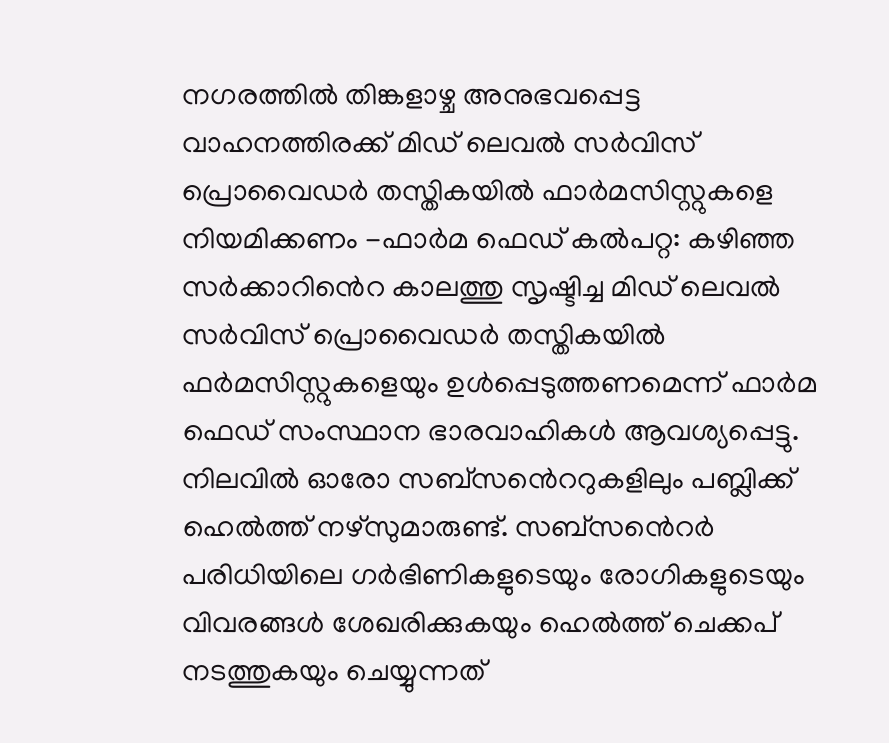നഗരത്തിൽ തിങ്കളാഴ്ച അനുഭവപ്പെട്ട വാഹനത്തിരക്ക് മിഡ് ലെവൽ സർവിസ് പ്രൊവൈഡർ തസ്തികയിൽ ഫാർമസിസ്റ്റുകളെ നിയമിക്കണം -ഫാർമ ഫെഡ് കൽപറ്റ: കഴിഞ്ഞ സർക്കാറിൻെറ കാലത്തു സൃഷ്ടിച്ച മിഡ് ലെവൽ സർവിസ് പ്രൊവൈഡർ തസ്തികയിൽ ഫർമസിസ്റ്റുകളെയും ഉൾപ്പെടുത്തണമെന്ന് ഫാർമ ഫെഡ് സംസ്ഥാന ഭാരവാഹികൾ ആവശ്യപ്പെട്ടു. നിലവിൽ ഓരോ സബ്സൻെററുകളിലും പബ്ലിക്ക് ഹെൽത്ത് നഴ്സുമാരുണ്ട്. സബ്സൻെറർ പരിധിയിലെ ഗർഭിണികളുടെയും രോഗികളുടെയും വിവരങ്ങൾ ശേഖരിക്കുകയും ഹെൽത്ത് ചെക്കപ് നടത്തുകയും ചെയ്യുന്നത്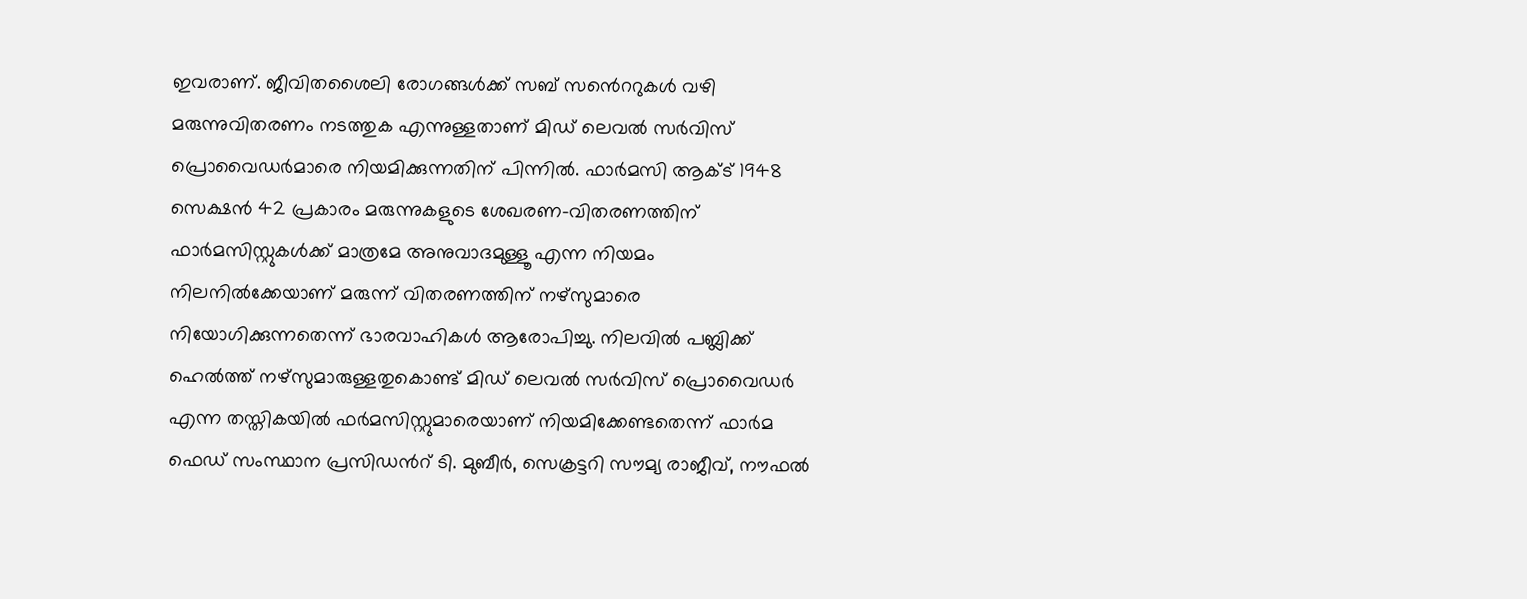ഇവരാണ്. ജീവിതശൈലി രോഗങ്ങൾക്ക് സബ് സൻെററുകൾ വഴി മരുന്നുവിതരണം നടത്തുക എന്നുള്ളതാണ് മിഡ് ലെവൽ സർവിസ് പ്രൊവൈഡർമാരെ നിയമിക്കുന്നതിന് പിന്നിൽ. ഫാർമസി ആക്ട് 1948 സെക്ഷൻ 42 പ്രകാരം മരുന്നുകളുടെ ശേഖരണ-വിതരണത്തിന് ഫാർമസിസ്റ്റുകൾക്ക് മാത്രമേ അനുവാദമുള്ളൂ എന്ന നിയമം നിലനിൽക്കേയാണ് മരുന്ന് വിതരണത്തിന് നഴ്സുമാരെ നിയോഗിക്കുന്നതെന്ന് ഭാരവാഹികൾ ആരോപിച്ചു. നിലവിൽ പബ്ലിക്ക് ഹെൽത്ത് നഴ്സുമാരുള്ളതുകൊണ്ട് മിഡ് ലെവൽ സർവിസ് പ്രൊവൈഡർ എന്ന തസ്തികയിൽ ഫർമസിസ്റ്റുമാരെയാണ് നിയമിക്കേണ്ടതെന്ന് ഫാർമ ഫെഡ് സംസ്ഥാന പ്രസിഡൻറ് ടി. മുബീർ, സെക്രട്ടറി സൗമ്യ രാജീവ്, നൗഫൽ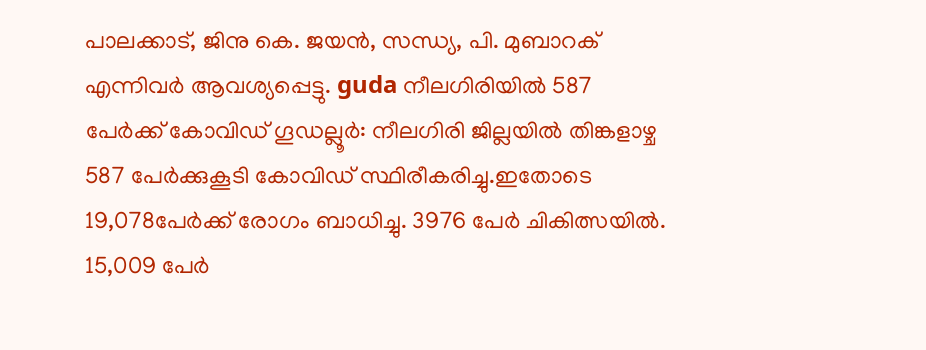പാലക്കാട്, ജിനു കെ. ജയൻ, സന്ധ്യ, പി. മുബാറക് എന്നിവർ ആവശ്യപ്പെട്ടു. guda നീലഗിരിയിൽ 587 പേർക്ക് കോവിഡ് ഗൂഡല്ലൂർ: നീലഗിരി ജില്ലയിൽ തിങ്കളാഴ്ച 587 പേർക്കുകൂടി കോവിഡ് സ്ഥിരീകരിച്ചു.ഇതോടെ 19,078പേർക്ക് രോഗം ബാധിച്ചു. 3976 പേർ ചികിത്സയിൽ. 15,009 പേർ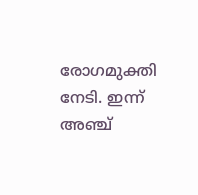രോഗമുക്തി നേടി. ഇന്ന് അഞ്ച്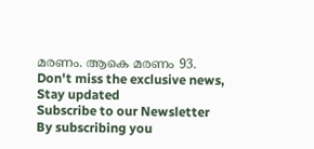മരണം. ആകെ മരണം 93.
Don't miss the exclusive news, Stay updated
Subscribe to our Newsletter
By subscribing you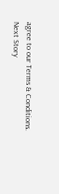agree to our Terms & Conditions.
Next Story